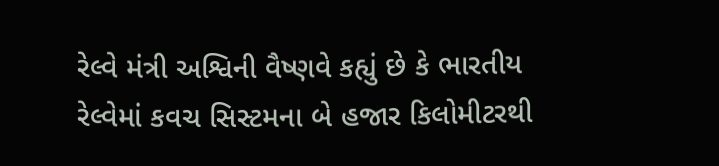રેલ્વે મંત્રી અશ્વિની વૈષ્ણવે કહ્યું છે કે ભારતીય રેલ્વેમાં કવચ સિસ્ટમના બે હજાર કિલોમીટરથી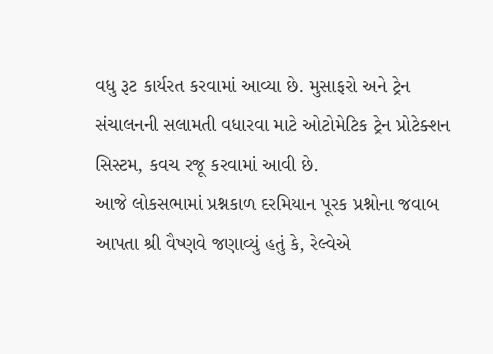વધુ રૂટ કાર્યરત કરવામાં આવ્યા છે. મુસાફરો અને ટ્રેન સંચાલનની સલામતી વધારવા માટે ઓટોમેટિક ટ્રેન પ્રોટેક્શન સિસ્ટમ, કવચ રજૂ કરવામાં આવી છે.
આજે લોકસભામાં પ્રશ્નકાળ દરમિયાન પૂરક પ્રશ્નોના જવાબ આપતા શ્રી વૈષ્ણવે જણાવ્યું હતું કે, રેલ્વેએ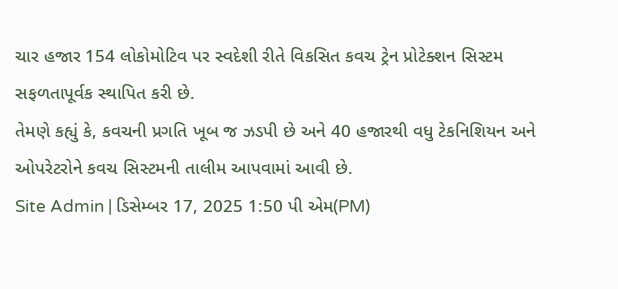ચાર હજાર 154 લોકોમોટિવ પર સ્વદેશી રીતે વિકસિત કવચ ટ્રેન પ્રોટેક્શન સિસ્ટમ સફળતાપૂર્વક સ્થાપિત કરી છે.
તેમણે કહ્યું કે, કવચની પ્રગતિ ખૂબ જ ઝડપી છે અને 40 હજારથી વધુ ટેકનિશિયન અને ઓપરેટરોને કવચ સિસ્ટમની તાલીમ આપવામાં આવી છે.
Site Admin | ડિસેમ્બર 17, 2025 1:50 પી એમ(PM)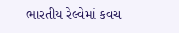ભારતીય રેલ્વેમાં કવચ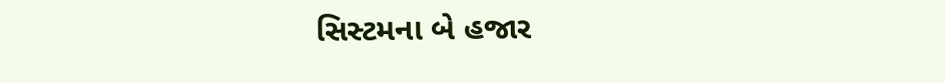સિસ્ટમના બે હજાર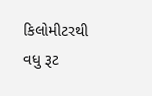કિલોમીટરથી વધુ રૂટ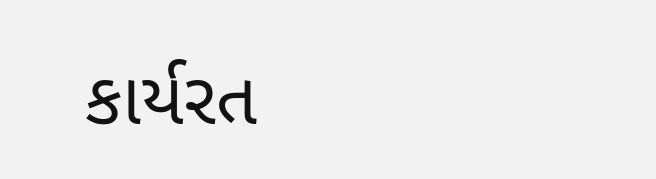કાર્યરત